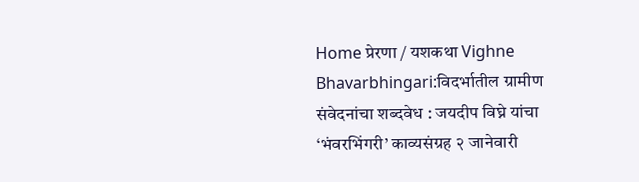Home प्रेरणा / यशकथा Vighne Bhavarbhingari:विदर्भातील ग्रामीण संवेदनांचा शब्दवेध : जयदीप विघ्ने यांचा ‘भंवरभिंगरी’ काव्यसंग्रह २ जानेवारी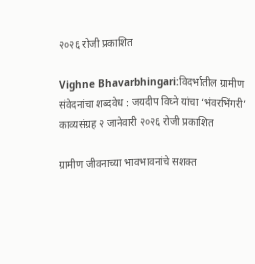२०२६ रोजी प्रकाशित

Vighne Bhavarbhingari:विदर्भातील ग्रामीण संवेदनांचा शब्दवेध : जयदीप विघ्ने यांचा ‘भंवरभिंगरी’ काव्यसंग्रह २ जानेवारी २०२६ रोजी प्रकाशित

ग्रामीण जीवनाच्या भावभावनांचे सशक्त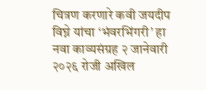चित्रण करणारे कवी जयदीप विघ्ने यांचा ‘भंवरभिंगरी’ हा नवा काव्यसंग्रह २ जानेवारी २०२६ रोजी अखिल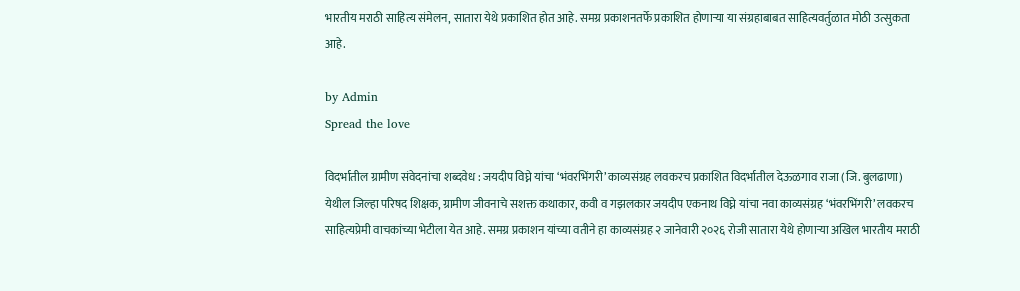भारतीय मराठी साहित्य संमेलन, सातारा येथे प्रकाशित होत आहे. समग्र प्रकाशनतर्फे प्रकाशित होणाऱ्या या संग्रहाबाबत साहित्यवर्तुळात मोठी उत्सुकता आहे.

by Admin
Spread the love

विदर्भातील ग्रामीण संवेदनांचा शब्दवेध : जयदीप विघ्ने यांचा ‘भंवरभिंगरी’ काव्यसंग्रह लवकरच प्रकाशित विदर्भातील देऊळगाव राजा (जि. बुलढाणा) येथील जिल्हा परिषद शिक्षक, ग्रामीण जीवनाचे सशक्त कथाकार, कवी व गझलकार जयदीप एकनाथ विघ्ने यांचा नवा काव्यसंग्रह ‘भंवरभिंगरी’ लवकरच साहित्यप्रेमी वाचकांच्या भेटीला येत आहे. समग्र प्रकाशन यांच्या वतीने हा काव्यसंग्रह २ जानेवारी २०२६ रोजी सातारा येथे होणाऱ्या अखिल भारतीय मराठी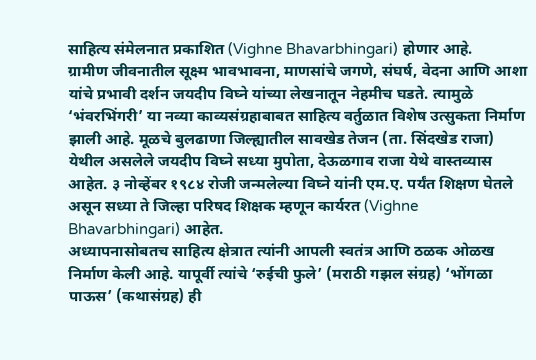साहित्य संमेलनात प्रकाशित (Vighne Bhavarbhingari) होणार आहे.
ग्रामीण जीवनातील सूक्ष्म भावभावना, माणसांचे जगणे, संघर्ष, वेदना आणि आशा यांचे प्रभावी दर्शन जयदीप विघ्ने यांच्या लेखनातून नेहमीच घडते. त्यामुळे ‘भंवरभिंगरी’ या नव्या काव्यसंग्रहाबाबत साहित्य वर्तुळात विशेष उत्सुकता निर्माण झाली आहे. मूळचे बुलढाणा जिल्ह्यातील सावखेड तेजन (ता. सिंदखेड राजा) येथील असलेले जयदीप विघ्ने सध्या मुपोता, देऊळगाव राजा येथे वास्तव्यास आहेत. ३ नोव्हेंबर १९८४ रोजी जन्मलेल्या विघ्ने यांनी एम.ए. पर्यंत शिक्षण घेतले असून सध्या ते जिल्हा परिषद शिक्षक म्हणून कार्यरत (Vighne Bhavarbhingari) आहेत.
अध्यापनासोबतच साहित्य क्षेत्रात त्यांनी आपली स्वतंत्र आणि ठळक ओळख निर्माण केली आहे. यापूर्वी त्यांचे ‘रुईची फुले’ (मराठी गझल संग्रह) ‘भोंगळा पाऊस’ (कथासंग्रह) ही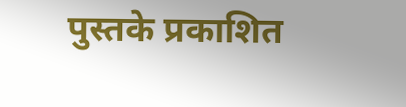पुस्तके प्रकाशित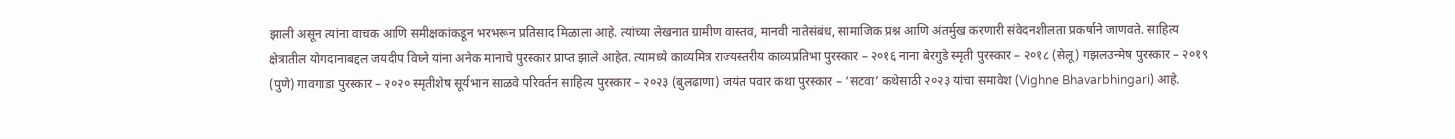झाली असून त्यांना वाचक आणि समीक्षकांकडून भरभरून प्रतिसाद मिळाला आहे. त्यांच्या लेखनात ग्रामीण वास्तव, मानवी नातेसंबंध, सामाजिक प्रश्न आणि अंतर्मुख करणारी संवेदनशीलता प्रकर्षाने जाणवते. साहित्य क्षेत्रातील योगदानाबद्दल जयदीप विघ्ने यांना अनेक मानाचे पुरस्कार प्राप्त झाले आहेत. त्यामध्ये काव्यमित्र राज्यस्तरीय काव्यप्रतिभा पुरस्कार – २०१६ नाना बेरगुडे स्मृती पुरस्कार – २०१८ (सेलू) गझलउन्मेष पुरस्कार – २०१९ (पुणे) गावगाडा पुरस्कार – २०२० स्मृतीशेष सूर्यभान साळवे परिवर्तन साहित्य पुरस्कार – २०२३ (बुलढाणा) जयंत पवार कथा पुरस्कार – ‘सटवा’ कथेसाठी २०२३ यांचा समावेश (Vighne Bhavarbhingari) आहे.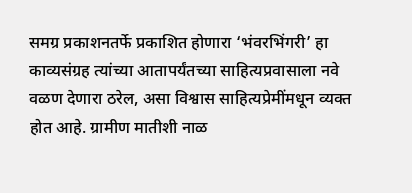समग्र प्रकाशनतर्फे प्रकाशित होणारा ‘भंवरभिंगरी’ हा काव्यसंग्रह त्यांच्या आतापर्यंतच्या साहित्यप्रवासाला नवे वळण देणारा ठरेल, असा विश्वास साहित्यप्रेमींमधून व्यक्त होत आहे. ग्रामीण मातीशी नाळ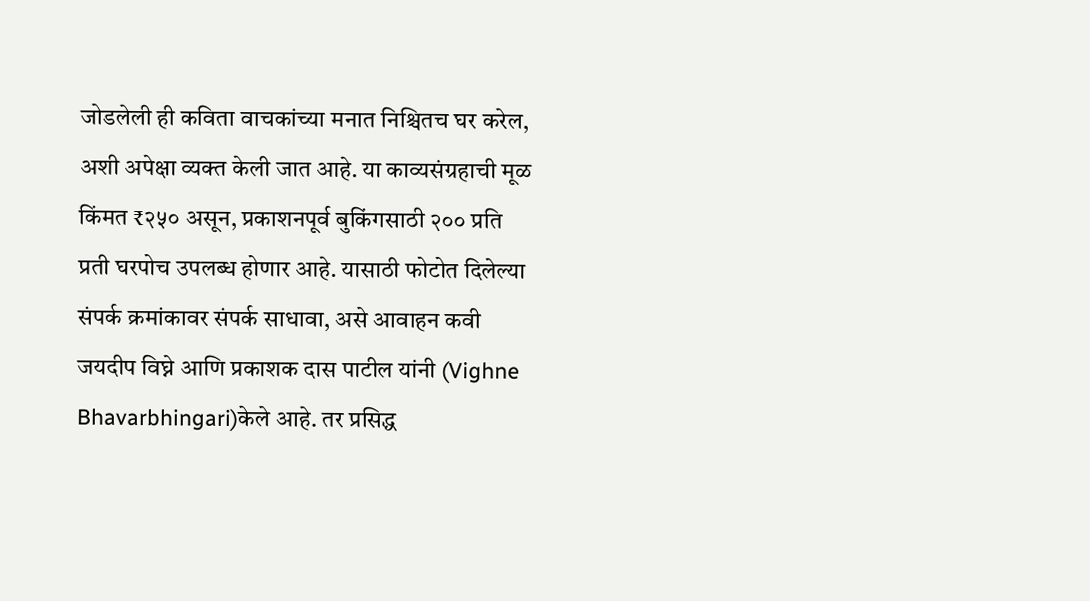जोडलेली ही कविता वाचकांच्या मनात निश्चितच घर करेल, अशी अपेक्षा व्यक्त केली जात आहे. या काव्यसंग्रहाची मूळ किंमत ₹२५० असून, प्रकाशनपूर्व बुकिंगसाठी २०० प्रति प्रती घरपोच उपलब्ध होणार आहे. यासाठी फोटोत दिलेल्या संपर्क क्रमांकावर संपर्क साधावा, असे आवाहन कवी जयदीप विघ्ने आणि प्रकाशक दास पाटील यांनी (Vighne Bhavarbhingari)केले आहे. तर प्रसिद्ध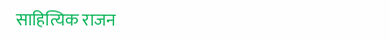साहित्यिक राजन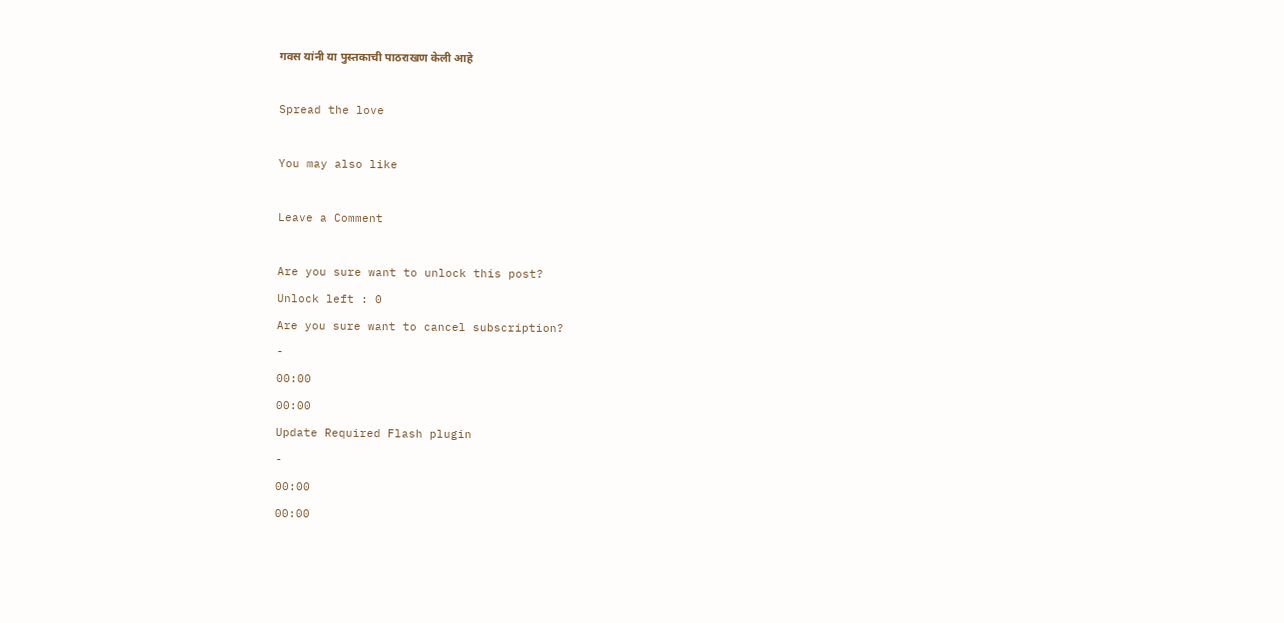गवस यांनी या पुस्तकाची पाठराखण केली आहे

Spread the love

You may also like

Leave a Comment

Are you sure want to unlock this post?
Unlock left : 0
Are you sure want to cancel subscription?
-
00:00
00:00
Update Required Flash plugin
-
00:00
00:00